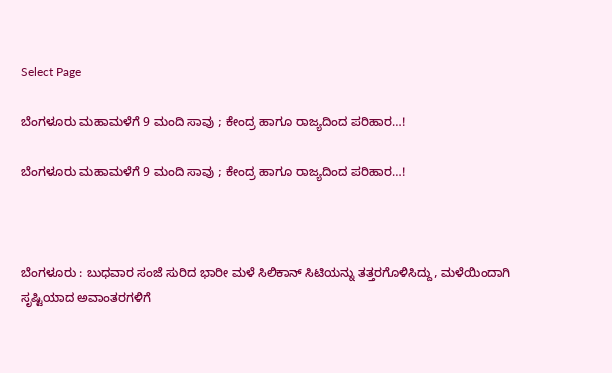Select Page

ಬೆಂಗಳೂರು ‌ಮಹಾಮಳೆಗೆ 9 ಮಂದಿ‌ ಸಾವು ; ಕೇಂದ್ರ ಹಾಗೂ ರಾಜ್ಯದಿಂದ ಪರಿಹಾರ…!

ಬೆಂಗಳೂರು ‌ಮಹಾಮಳೆಗೆ 9 ಮಂದಿ‌ ಸಾವು ; ಕೇಂದ್ರ ಹಾಗೂ ರಾಜ್ಯದಿಂದ ಪರಿಹಾರ…!



ಬೆಂಗಳೂರು : ಬುಧವಾರ ಸಂಜೆ ಸುರಿದ ಭಾರೀ ಮಳೆ ಸಿಲಿಕಾನ್ ಸಿಟಿಯನ್ನು ತತ್ತರಗೊಳಿಸಿದ್ದು, ಮಳೆಯಿಂದಾಗಿ ಸೃಷ್ಟಿಯಾದ ಅವಾಂತರಗಳಿಗೆ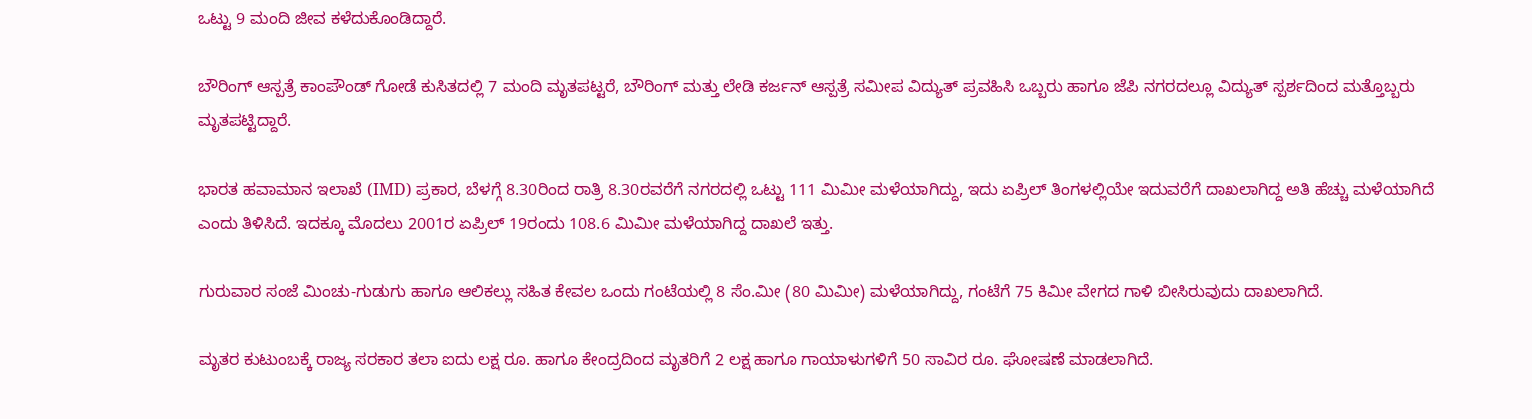ಒಟ್ಟು 9 ಮಂದಿ ಜೀವ ಕಳೆದುಕೊಂಡಿದ್ದಾರೆ.

ಬೌರಿಂಗ್ ಆಸ್ಪತ್ರೆ ಕಾಂಪೌಂಡ್ ಗೋಡೆ ಕುಸಿತದಲ್ಲಿ 7 ಮಂದಿ ಮೃತಪಟ್ಟರೆ, ಬೌರಿಂಗ್ ಮತ್ತು ಲೇಡಿ ಕರ್ಜನ್ ಆಸ್ಪತ್ರೆ ಸಮೀಪ ವಿದ್ಯುತ್ ಪ್ರವಹಿಸಿ ಒಬ್ಬರು ಹಾಗೂ ಜೆಪಿ ನಗರದಲ್ಲೂ ವಿದ್ಯುತ್ ಸ್ಪರ್ಶದಿಂದ ಮತ್ತೊಬ್ಬರು ಮೃತಪಟ್ಟಿದ್ದಾರೆ.

ಭಾರತ ಹವಾಮಾನ ಇಲಾಖೆ (IMD) ಪ್ರಕಾರ, ಬೆಳಗ್ಗೆ 8.30ರಿಂದ ರಾತ್ರಿ 8.30ರವರೆಗೆ ನಗರದಲ್ಲಿ ಒಟ್ಟು 111 ಮಿಮೀ ಮಳೆಯಾಗಿದ್ದು, ಇದು ಏಪ್ರಿಲ್ ತಿಂಗಳಲ್ಲಿಯೇ ಇದುವರೆಗೆ ದಾಖಲಾಗಿದ್ದ ಅತಿ ಹೆಚ್ಚು ಮಳೆಯಾಗಿದೆ ಎಂದು ತಿಳಿಸಿದೆ. ಇದಕ್ಕೂ ಮೊದಲು 2001ರ ಏಪ್ರಿಲ್ 19ರಂದು 108.6 ಮಿಮೀ ಮಳೆಯಾಗಿದ್ದ ದಾಖಲೆ ಇತ್ತು.

ಗುರುವಾರ ಸಂಜೆ ಮಿಂಚು-ಗುಡುಗು ಹಾಗೂ ಆಲಿಕಲ್ಲು ಸಹಿತ ಕೇವಲ ಒಂದು ಗಂಟೆಯಲ್ಲಿ 8 ಸೆಂ.ಮೀ (80 ಮಿಮೀ) ಮಳೆಯಾಗಿದ್ದು, ಗಂಟೆಗೆ 75 ಕಿಮೀ ವೇಗದ ಗಾಳಿ ಬೀಸಿರುವುದು ದಾಖಲಾಗಿದೆ.

ಮೃತರ ಕುಟುಂಬಕ್ಕೆ ರಾಜ್ಯ ಸರಕಾರ ತಲಾ ಐದು ಲಕ್ಷ ರೂ. ಹಾಗೂ ಕೇಂದ್ರದಿಂದ ಮೃತರಿಗೆ 2 ಲಕ್ಷ ಹಾಗೂ ಗಾಯಾಳುಗಳಿಗೆ 50 ಸಾವಿರ ರೂ. ಘೋಷಣೆ ಮಾಡಲಾಗಿದೆ.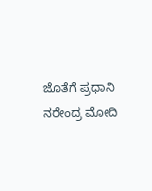ಜೊತೆಗೆ ಪ್ರಧಾನಿ ನರೇಂದ್ರ ‌ಮೋದಿ‌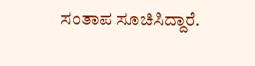ಸಂತಾಪ ಸೂಚಿಸಿದ್ದಾರೆ.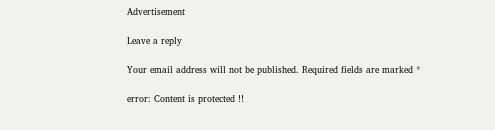Advertisement

Leave a reply

Your email address will not be published. Required fields are marked *

error: Content is protected !!